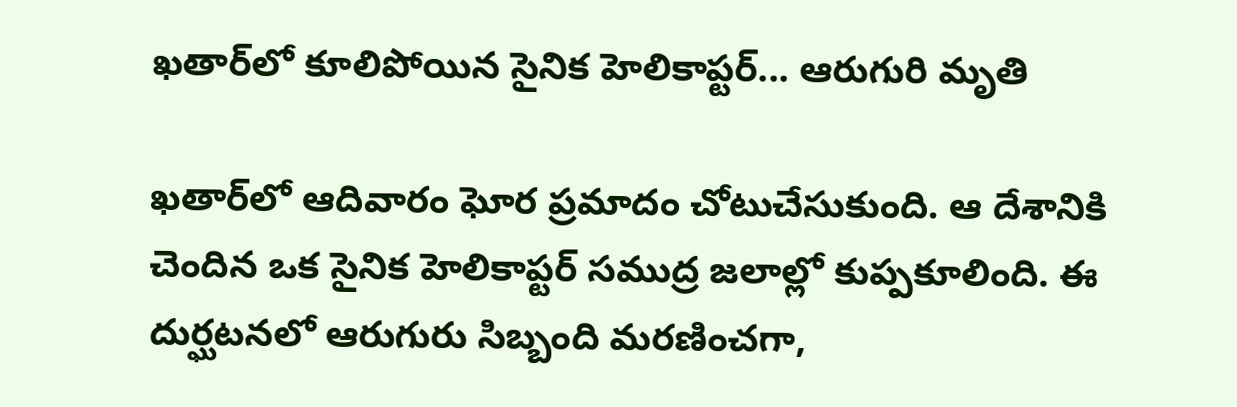ఖతార్‌లో కూలిపోయిన సైనిక హెలికాప్టర్... ఆరుగురి మృతి

ఖతార్‌లో ఆదివారం ఘోర ప్రమాదం చోటుచేసుకుంది. ఆ దేశానికి చెందిన ఒక సైనిక హెలికాప్టర్ సముద్ర జలాల్లో కుప్పకూలింది. ఈ దుర్ఘటనలో ఆరుగురు సిబ్బంది మరణించగా,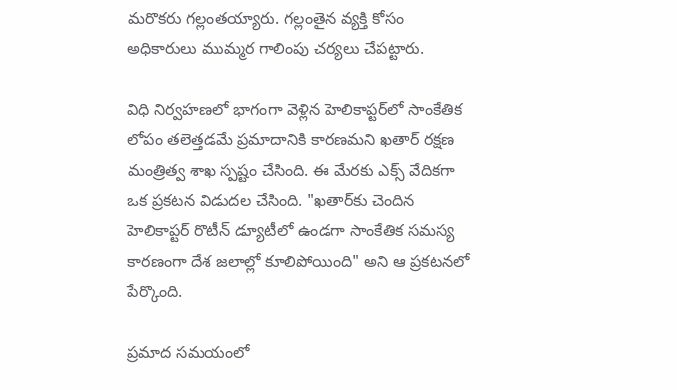మరొకరు గల్లంతయ్యారు. గల్లంతైన వ్యక్తి కోసం అధికారులు ముమ్మర గాలింపు చర్యలు చేపట్టారు.

విధి నిర్వహణలో భాగంగా వెళ్లిన హెలికాప్టర్‌లో సాంకేతిక లోపం తలెత్తడమే ప్రమాదానికి కారణమని ఖతార్ రక్షణ మంత్రిత్వ శాఖ స్పష్టం చేసింది. ఈ మేరకు ఎక్స్ వేదికగా ఒక ప్రకటన విడుదల చేసింది. "ఖతార్‌కు చెందిన హెలికాప్టర్ రొటీన్ డ్యూటీలో ఉండగా సాంకేతిక సమస్య కారణంగా దేశ జలాల్లో కూలిపోయింది" అని ఆ ప్రకటనలో పేర్కొంది.

ప్రమాద సమయంలో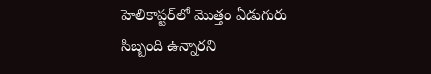హెలికాప్టర్‌లో మొత్తం ఏడుగురు సిబ్బంది ఉన్నారని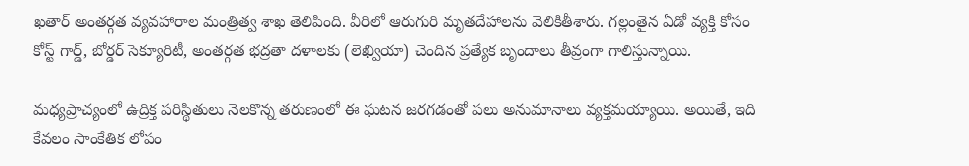ఖతార్ అంతర్గత వ్యవహారాల మంత్రిత్వ శాఖ తెలిపింది. వీరిలో ఆరుగురి మృతదేహాలను వెలికితీశారు. గల్లంతైన ఏడో వ్యక్తి కోసం కోస్ట్ గార్డ్, బోర్డర్ సెక్యూరిటీ, అంతర్గత భద్రతా దళాలకు (లెఖ్వియా) చెందిన ప్రత్యేక బృందాలు తీవ్రంగా గాలిస్తున్నాయి.

మధ్యప్రాచ్యంలో ఉద్రిక్త పరిస్థితులు నెలకొన్న తరుణంలో ఈ ఘటన జరగడంతో పలు అనుమానాలు వ్యక్తమయ్యాయి. అయితే, ఇది కేవలం సాంకేతిక లోపం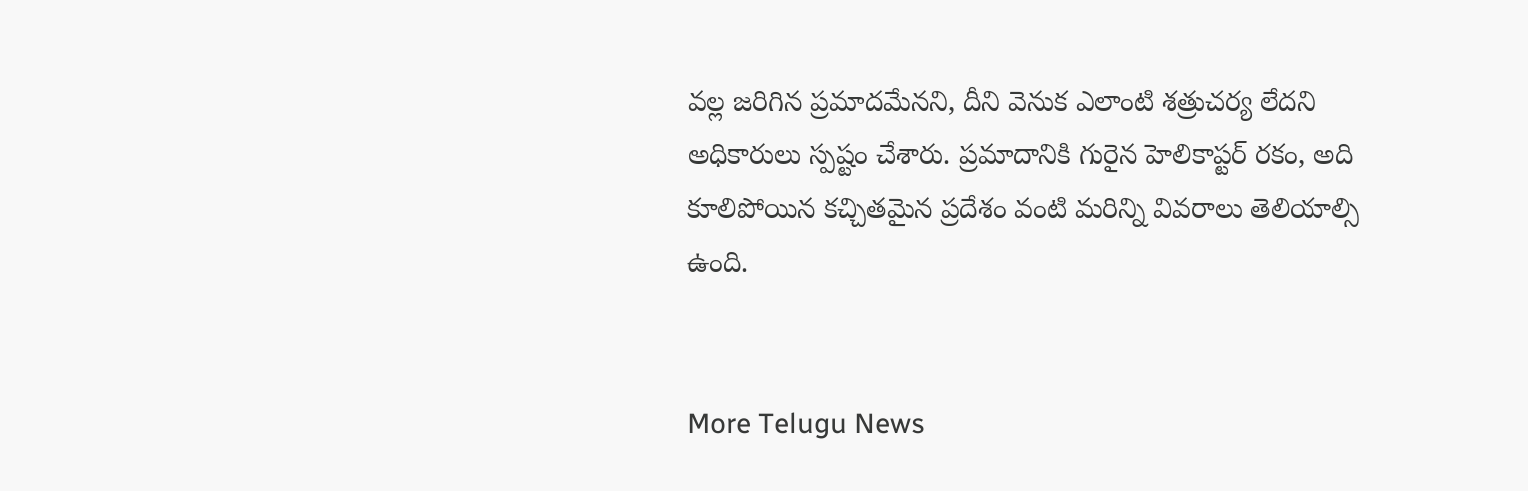వల్ల జరిగిన ప్రమాదమేనని, దీని వెనుక ఎలాంటి శత్రుచర్య లేదని అధికారులు స్పష్టం చేశారు. ప్రమాదానికి గురైన హెలికాప్టర్ రకం, అది కూలిపోయిన కచ్చితమైన ప్రదేశం వంటి మరిన్ని వివరాలు తెలియాల్సి ఉంది.


More Telugu News